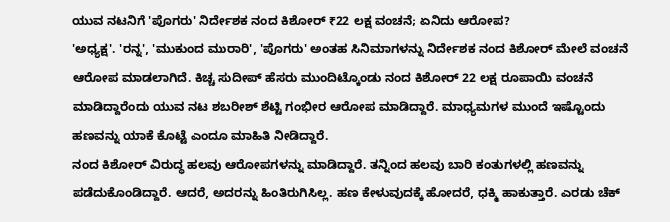ಯುವ ನಟನಿಗೆ 'ಪೊಗರು' ನಿರ್ದೇಶಕ ನಂದ ಕಿಶೋರ್ ₹22 ಲಕ್ಷ ವಂಚನೆ; ಏನಿದು ಆರೋಪ?
'ಅಧ್ಯಕ್ಷ'. 'ರನ್ನ', 'ಮುಕುಂದ ಮುರಾರಿ', 'ಪೊಗರು' ಅಂತಹ ಸಿನಿಮಾಗಳನ್ನು ನಿರ್ದೇಶಕ ನಂದ ಕಿಶೋರ್ ಮೇಲೆ ವಂಚನೆ ಆರೋಪ ಮಾಡಲಾಗಿದೆ. ಕಿಚ್ಚ ಸುದೀಪ್ ಹೆಸರು ಮುಂದಿಟ್ಕೊಂಡು ನಂದ ಕಿಶೋರ್ 22 ಲಕ್ಷ ರೂಪಾಯಿ ವಂಚನೆ ಮಾಡಿದ್ದಾರೆಂದು ಯುವ ನಟ ಶಬರೀಶ್ ಶೆಟ್ಟಿ ಗಂಭೀರ ಆರೋಪ ಮಾಡಿದ್ದಾರೆ. ಮಾಧ್ಯಮಗಳ ಮುಂದೆ ಇಷ್ಟೊಂದು ಹಣವನ್ನು ಯಾಕೆ ಕೊಟ್ಟೆ ಎಂದೂ ಮಾಹಿತಿ ನೀಡಿದ್ದಾರೆ.
ನಂದ ಕಿಶೋರ್ ವಿರುದ್ಧ ಹಲವು ಆರೋಪಗಳನ್ನು ಮಾಡಿದ್ದಾರೆ. ತನ್ನಿಂದ ಹಲವು ಬಾರಿ ಕಂತುಗಳಲ್ಲಿ ಹಣವನ್ನು ಪಡೆದುಕೊಂಡಿದ್ದಾರೆ. ಆದರೆ, ಅದರನ್ನು ಹಿಂತಿರುಗಿಸಿಲ್ಲ. ಹಣ ಕೇಳುವುದಕ್ಕೆ ಹೋದರೆ, ಧಕ್ಮಿ ಹಾಕುತ್ತಾರೆ. ಎರಡು ಚೆಕ್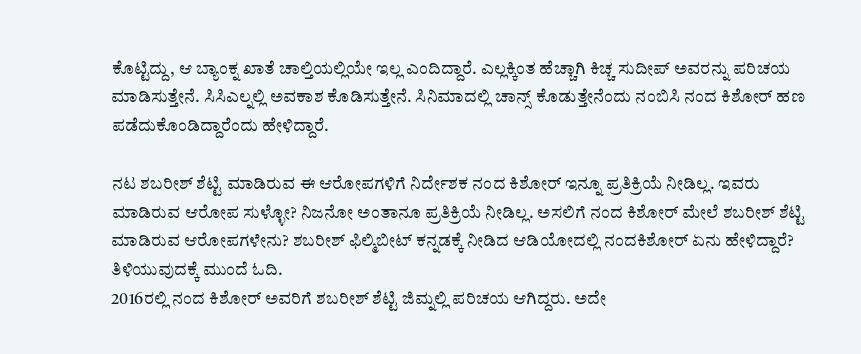ಕೊಟ್ಟಿದ್ದು, ಆ ಬ್ಯಾಂಕ್ನ ಖಾತೆ ಚಾಲ್ತಿಯಲ್ಲಿಯೇ ಇಲ್ಲ ಎಂದಿದ್ದಾರೆ. ಎಲ್ಲಕ್ಕಿಂತ ಹೆಚ್ಚಾಗಿ ಕಿಚ್ಚ ಸುದೀಪ್ ಅವರನ್ನು ಪರಿಚಯ ಮಾಡಿಸುತ್ತೇನೆ. ಸಿಸಿಎಲ್ನಲ್ಲಿ ಅವಕಾಶ ಕೊಡಿಸುತ್ತೇನೆ. ಸಿನಿಮಾದಲ್ಲಿ ಚಾನ್ಸ್ ಕೊಡುತ್ತೇನೆಂದು ನಂಬಿಸಿ ನಂದ ಕಿಶೋರ್ ಹಣ ಪಡೆದುಕೊಂಡಿದ್ದಾರೆಂದು ಹೇಳಿದ್ದಾರೆ.

ನಟ ಶಬರೀಶ್ ಶೆಟ್ಟಿ ಮಾಡಿರುವ ಈ ಆರೋಪಗಳಿಗೆ ನಿರ್ದೇಶಕ ನಂದ ಕಿಶೋರ್ ಇನ್ನೂ ಪ್ರತಿಕ್ರಿಯೆ ನೀಡಿಲ್ಲ. ಇವರು ಮಾಡಿರುವ ಆರೋಪ ಸುಳ್ಳೋ? ನಿಜನೋ ಅಂತಾನೂ ಪ್ರತಿಕ್ರಿಯೆ ನೀಡಿಲ್ಲ. ಅಸಲಿಗೆ ನಂದ ಕಿಶೋರ್ ಮೇಲೆ ಶಬರೀಶ್ ಶೆಟ್ಟಿ ಮಾಡಿರುವ ಆರೋಪಗಳೇನು? ಶಬರೀಶ್ ಫಿಲ್ಮಿಬೀಟ್ ಕನ್ನಡಕ್ಕೆ ನೀಡಿದ ಆಡಿಯೋದಲ್ಲಿ ನಂದಕಿಶೋರ್ ಏನು ಹೇಳಿದ್ದಾರೆ? ತಿಳಿಯುವುದಕ್ಕೆ ಮುಂದೆ ಓದಿ.
2016ರಲ್ಲಿ ನಂದ ಕಿಶೋರ್ ಅವರಿಗೆ ಶಬರೀಶ್ ಶೆಟ್ಟಿ ಜಿಮ್ನಲ್ಲಿ ಪರಿಚಯ ಆಗಿದ್ದರು. ಅದೇ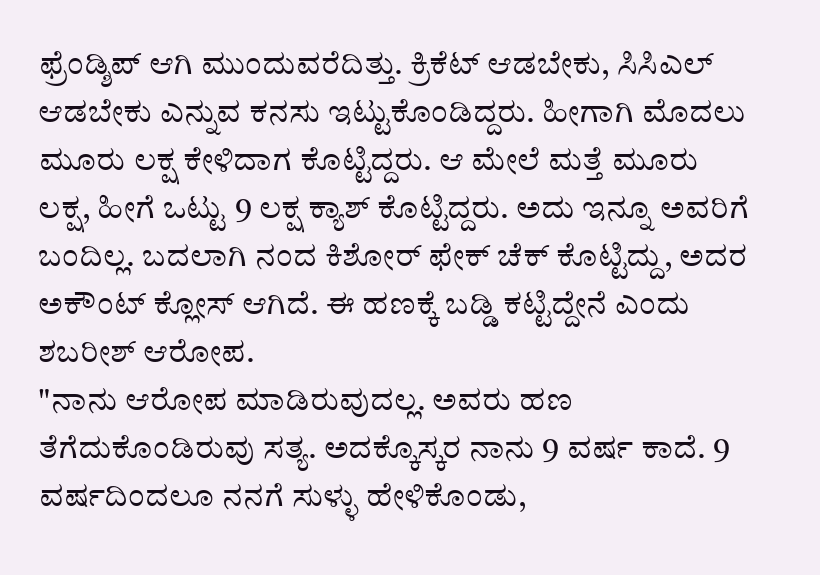ಫ್ರೆಂಡ್ಶಿಪ್ ಆಗಿ ಮುಂದುವರೆದಿತ್ತು. ಕ್ರಿಕೆಟ್ ಆಡಬೇಕು, ಸಿಸಿಎಲ್ ಆಡಬೇಕು ಎನ್ನುವ ಕನಸು ಇಟ್ಟುಕೊಂಡಿದ್ದರು. ಹೀಗಾಗಿ ಮೊದಲು ಮೂರು ಲಕ್ಷ ಕೇಳಿದಾಗ ಕೊಟ್ಟಿದ್ದರು. ಆ ಮೇಲೆ ಮತ್ತೆ ಮೂರು ಲಕ್ಷ, ಹೀಗೆ ಒಟ್ಟು 9 ಲಕ್ಷ ಕ್ಯಾಶ್ ಕೊಟ್ಟಿದ್ದರು. ಅದು ಇನ್ನೂ ಅವರಿಗೆ ಬಂದಿಲ್ಲ. ಬದಲಾಗಿ ನಂದ ಕಿಶೋರ್ ಫೇಕ್ ಚೆಕ್ ಕೊಟ್ಟಿದ್ದು, ಅದರ ಅಕೌಂಟ್ ಕ್ಲೋಸ್ ಆಗಿದೆ. ಈ ಹಣಕ್ಕೆ ಬಡ್ಡಿ ಕಟ್ಟಿದ್ದೇನೆ ಎಂದು ಶಬರೀಶ್ ಆರೋಪ.
"ನಾನು ಆರೋಪ ಮಾಡಿರುವುದಲ್ಲ. ಅವರು ಹಣ ತೆಗೆದುಕೊಂಡಿರುವು ಸತ್ಯ. ಅದಕ್ಕೊಸ್ಕರ ನಾನು 9 ವರ್ಷ ಕಾದೆ. 9 ವರ್ಷದಿಂದಲೂ ನನಗೆ ಸುಳ್ಳು ಹೇಳಿಕೊಂಡು,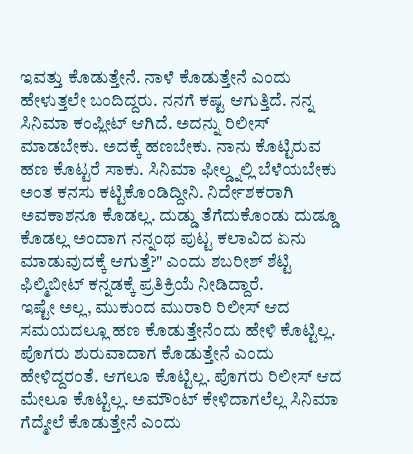ಇವತ್ತು ಕೊಡುತ್ತೇನೆ. ನಾಳೆ ಕೊಡುತ್ತೇನೆ ಎಂದು ಹೇಳುತ್ತಲೇ ಬಂದಿದ್ದರು. ನನಗೆ ಕಷ್ಟ ಆಗುತ್ತಿದೆ. ನನ್ನ ಸಿನಿಮಾ ಕಂಪ್ಲೀಟ್ ಆಗಿದೆ. ಅದನ್ನು ರಿಲೀಸ್ ಮಾಡಬೇಕು. ಅದಕ್ಕೆ ಹಣಬೇಕು. ನಾನು ಕೊಟ್ಟಿರುವ ಹಣ ಕೊಟ್ಟರೆ ಸಾಕು. ಸಿನಿಮಾ ಫೀಲ್ಡ್ನಲ್ಲಿ ಬೆಳೆಯಬೇಕು ಅಂತ ಕನಸು ಕಟ್ಟಿಕೊಂಡಿದ್ದೀನಿ. ನಿರ್ದೇಶಕರಾಗಿ ಅವಕಾಶನೂ ಕೊಡಲ್ಲ. ದುಡ್ಡು ತೆಗೆದುಕೊಂಡು ದುಡ್ಡೂ ಕೊಡಲ್ಲ ಅಂದಾಗ ನನ್ನಂಥ ಪುಟ್ಟ ಕಲಾವಿದ ಏನು ಮಾಡುವುದಕ್ಕೆ ಆಗುತ್ತೆ?" ಎಂದು ಶಬರೀಶ್ ಶೆಟ್ಟಿ ಫಿಲ್ಮಿಬೀಟ್ ಕನ್ನಡಕ್ಕೆ ಪ್ರತಿಕ್ರಿಯೆ ನೀಡಿದ್ದಾರೆ.
ಇಷ್ಟೇ ಅಲ್ಲ, ಮುಕುಂದ ಮುರಾರಿ ರಿಲೀಸ್ ಆದ ಸಮಯದಲ್ಲೂ ಹಣ ಕೊಡುತ್ತೇನೆಂದು ಹೇಳಿ ಕೊಟ್ಟಿಲ್ಲ. ಪೊಗರು ಶುರುವಾದಾಗ ಕೊಡುತ್ತೇನೆ ಎಂದು ಹೇಳಿದ್ದರಂತೆ. ಆಗಲೂ ಕೊಟ್ಟಿಲ್ಲ. ಪೊಗರು ರಿಲೀಸ್ ಆದ ಮೇಲೂ ಕೊಟ್ಟಿಲ್ಲ. ಅಮೌಂಟ್ ಕೇಳಿದಾಗಲೆಲ್ಲ ಸಿನಿಮಾ ಗೆದ್ಮೇಲೆ ಕೊಡುತ್ತೇನೆ ಎಂದು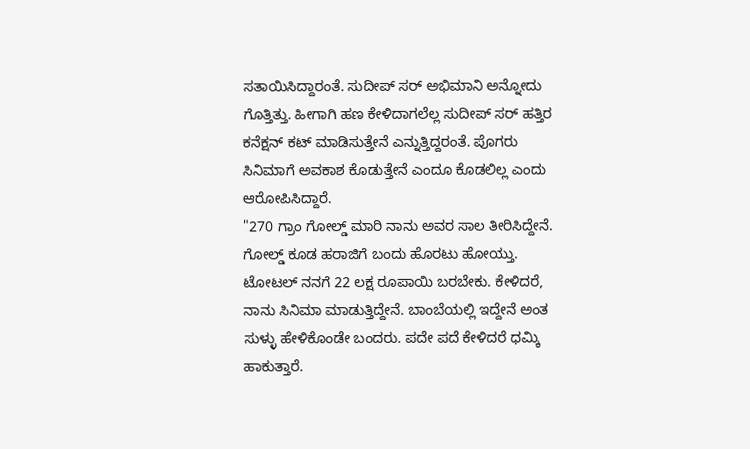ಸತಾಯಿಸಿದ್ದಾರಂತೆ. ಸುದೀಪ್ ಸರ್ ಅಭಿಮಾನಿ ಅನ್ನೋದು ಗೊತ್ತಿತ್ತು. ಹೀಗಾಗಿ ಹಣ ಕೇಳಿದಾಗಲೆಲ್ಲ ಸುದೀಪ್ ಸರ್ ಹತ್ತಿರ ಕನೆಕ್ಷನ್ ಕಟ್ ಮಾಡಿಸುತ್ತೇನೆ ಎನ್ನುತ್ತಿದ್ದರಂತೆ. ಪೊಗರು ಸಿನಿಮಾಗೆ ಅವಕಾಶ ಕೊಡುತ್ತೇನೆ ಎಂದೂ ಕೊಡಲಿಲ್ಲ ಎಂದು ಆರೋಪಿಸಿದ್ದಾರೆ.
"270 ಗ್ರಾಂ ಗೋಲ್ಡ್ ಮಾರಿ ನಾನು ಅವರ ಸಾಲ ತೀರಿಸಿದ್ದೇನೆ. ಗೋಲ್ಡ್ ಕೂಡ ಹರಾಜಿಗೆ ಬಂದು ಹೊರಟು ಹೋಯ್ತು. ಟೋಟಲ್ ನನಗೆ 22 ಲಕ್ಷ ರೂಪಾಯಿ ಬರಬೇಕು. ಕೇಳಿದರೆ, ನಾನು ಸಿನಿಮಾ ಮಾಡುತ್ತಿದ್ದೇನೆ. ಬಾಂಬೆಯಲ್ಲಿ ಇದ್ದೇನೆ ಅಂತ ಸುಳ್ಳು ಹೇಳಿಕೊಂಡೇ ಬಂದರು. ಪದೇ ಪದೆ ಕೇಳಿದರೆ ಧಮ್ಕಿ ಹಾಕುತ್ತಾರೆ.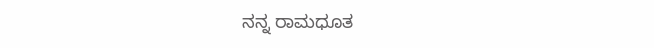ನನ್ನ ರಾಮಧೂತ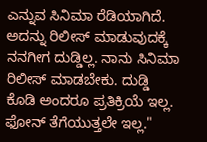ಎನ್ನುವ ಸಿನಿಮಾ ರೆಡಿಯಾಗಿದೆ. ಅದನ್ನು ರಿಲೀಸ್ ಮಾಡುವುದಕ್ಕೆ ನನಗೀಗ ದುಡ್ಡಿಲ್ಲ. ನಾನು ಸಿನಿಮಾ ರಿಲೀಸ್ ಮಾಡಬೇಕು. ದುಡ್ಡಿ ಕೊಡಿ ಅಂದರೂ ಪ್ರತಿಕ್ರಿಯೆ ಇಲ್ಲ. ಫೋನ್ ತೆಗೆಯುತ್ತಲೇ ಇಲ್ಲ."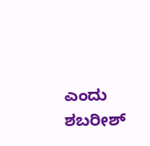ಎಂದು ಶಬರೀಶ್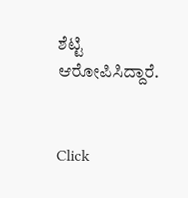ಶೆಟ್ಟಿ ಆರೋಪಿಸಿದ್ದಾರೆ.


Click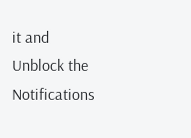it and Unblock the Notifications